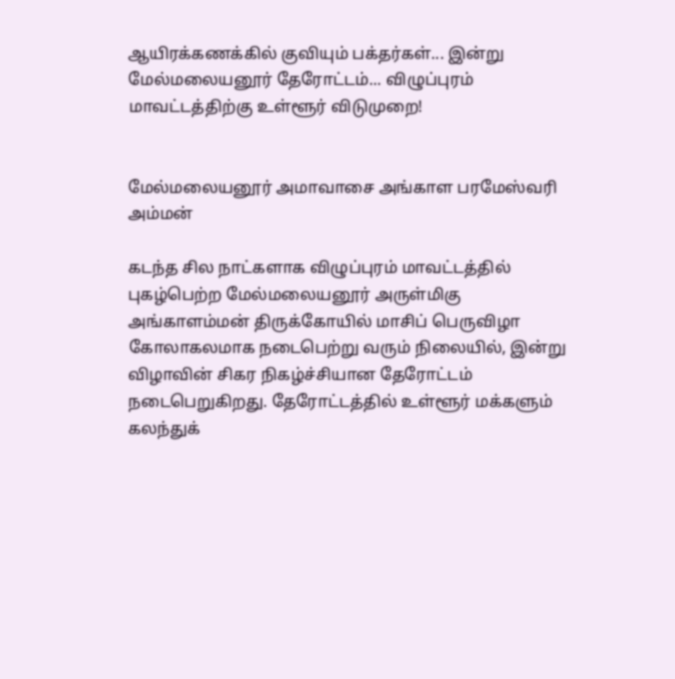ஆயிரக்கணக்கில் குவியும் பக்தர்கள்... இன்று மேல்மலையனூர் தேரோட்டம்... விழுப்புரம் மாவட்டத்திற்கு உள்ளூர் விடுமுறை!


மேல்மலையனூர் அமாவாசை அங்காள பரமேஸ்வரி அம்மன்

கடந்த சில நாட்களாக விழுப்புரம் மாவட்டத்தில் புகழ்பெற்ற மேல்மலையனூர் அருள்மிகு அங்காளம்மன் திருக்கோயில் மாசிப் பெருவிழா கோலாகலமாக நடைபெற்று வரும் நிலையில், இன்று விழாவின் சிகர நிகழ்ச்சியான தேரோட்டம் நடைபெறுகிறது. தேரோட்டத்தில் உள்ளூர் மக்களும் கலந்துக்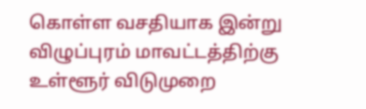கொள்ள வசதியாக இன்று விழுப்புரம் மாவட்டத்திற்கு உள்ளூர் விடுமுறை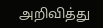அறிவித்து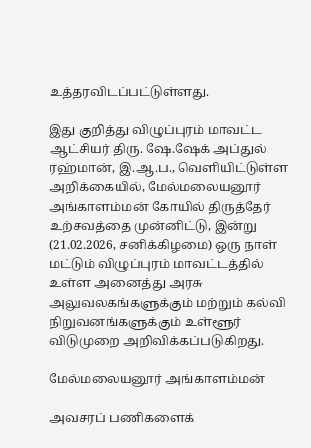உத்தரவிடப்பட்டுள்ளது.

இது குறித்து விழுப்புரம் மாவட்ட ஆட்சியர் திரு. ஷே.ஷேக் அப்துல் ரஹ்மான், இ.ஆ.ப., வெளியிட்டுள்ள அறிக்கையில், மேல்மலையனூர் அங்காளம்மன் கோயில் திருத்தேர் உற்சவத்தை முன்னிட்டு, இன்று (21.02.2026, சனிக்கிழமை) ஒரு நாள் மட்டும் விழுப்புரம் மாவட்டத்தில் உள்ள அனைத்து அரசு அலுவலகங்களுக்கும் மற்றும் கல்வி நிறுவனங்களுக்கும் உள்ளூர் விடுமுறை அறிவிக்கப்படுகிறது.

மேல்மலையனூர் அங்காளம்மன்

அவசரப் பணிகளைக்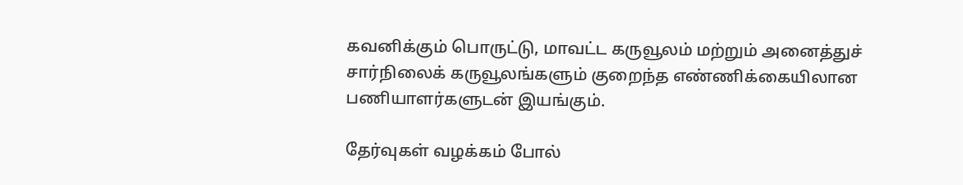கவனிக்கும் பொருட்டு, மாவட்ட கருவூலம் மற்றும் அனைத்துச் சார்நிலைக் கருவூலங்களும் குறைந்த எண்ணிக்கையிலான பணியாளர்களுடன் இயங்கும்.

தேர்வுகள் வழக்கம் போல்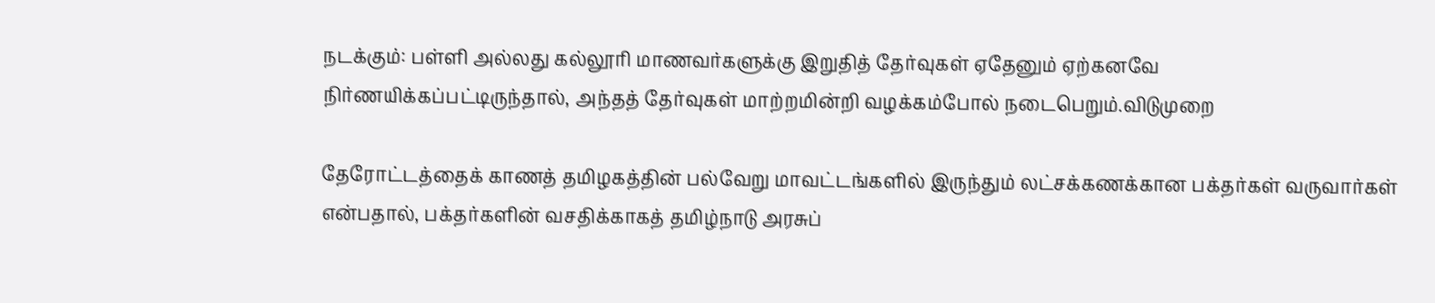நடக்கும்: பள்ளி அல்லது கல்லூரி மாணவர்களுக்கு இறுதித் தேர்வுகள் ஏதேனும் ஏற்கனவே நிர்ணயிக்கப்பட்டிருந்தால், அந்தத் தேர்வுகள் மாற்றமின்றி வழக்கம்போல் நடைபெறும்.விடுமுறை

தேரோட்டத்தைக் காணத் தமிழகத்தின் பல்வேறு மாவட்டங்களில் இருந்தும் லட்சக்கணக்கான பக்தர்கள் வருவார்கள் என்பதால், பக்தர்களின் வசதிக்காகத் தமிழ்நாடு அரசுப்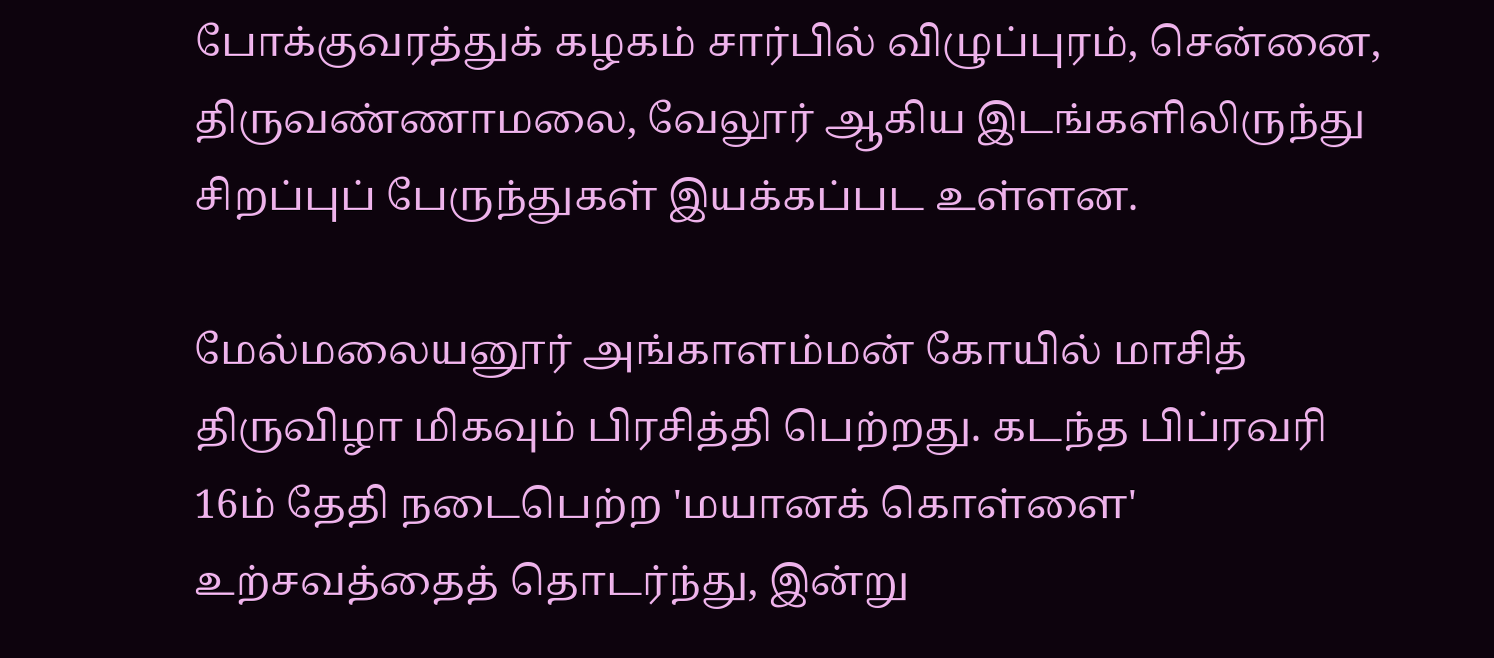போக்குவரத்துக் கழகம் சார்பில் விழுப்புரம், சென்னை, திருவண்ணாமலை, வேலூர் ஆகிய இடங்களிலிருந்து சிறப்புப் பேருந்துகள் இயக்கப்பட உள்ளன.

மேல்மலையனூர் அங்காளம்மன் கோயில் மாசித் திருவிழா மிகவும் பிரசித்தி பெற்றது. கடந்த பிப்ரவரி 16ம் தேதி நடைபெற்ற 'மயானக் கொள்ளை' உற்சவத்தைத் தொடர்ந்து, இன்று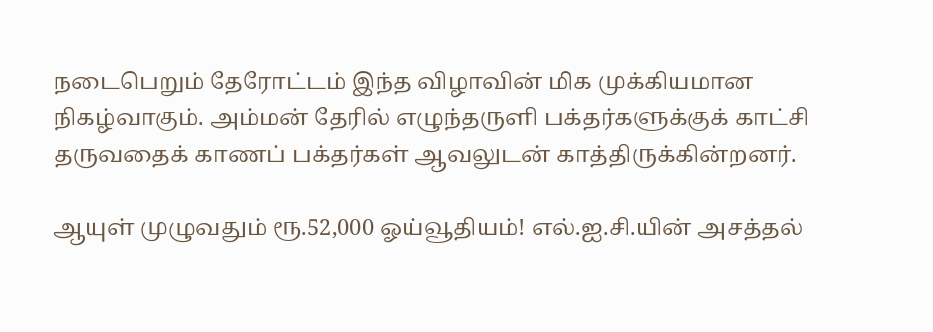நடைபெறும் தேரோட்டம் இந்த விழாவின் மிக முக்கியமான நிகழ்வாகும். அம்மன் தேரில் எழுந்தருளி பக்தர்களுக்குக் காட்சி தருவதைக் காணப் பக்தர்கள் ஆவலுடன் காத்திருக்கின்றனர்.

ஆயுள் முழுவதும் ரூ.52,000 ஓய்வூதியம்! எல்.ஐ.சி.யின் அசத்தல்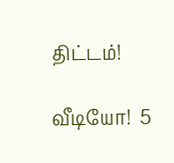திட்டம்!

வீடியோ!  5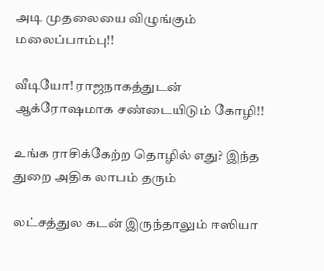அடி முதலையை விழுங்கும் மலைப்பாம்பு!!

வீடியோ! ராஜநாகத்துடன் ஆக்ரோஷமாக சண்டையிடும் கோழி!!

உங்க ராசிக்கேற்ற தொழில் எது? இந்த துறை அதிக லாபம் தரும்

லட்சத்துல கடன் இருந்தாலும் ஈஸியா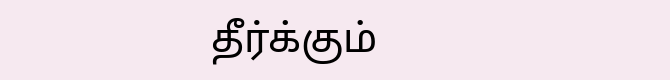தீர்க்கும்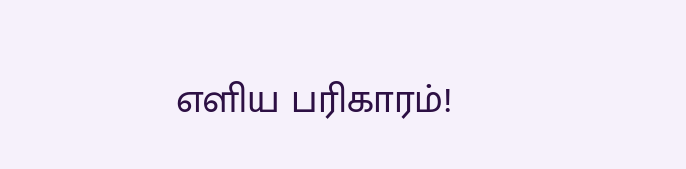எளிய பரிகாரம்!